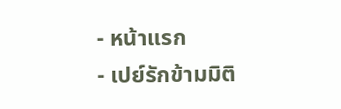- หน้าแรก
- เปย์รักข้ามมิติ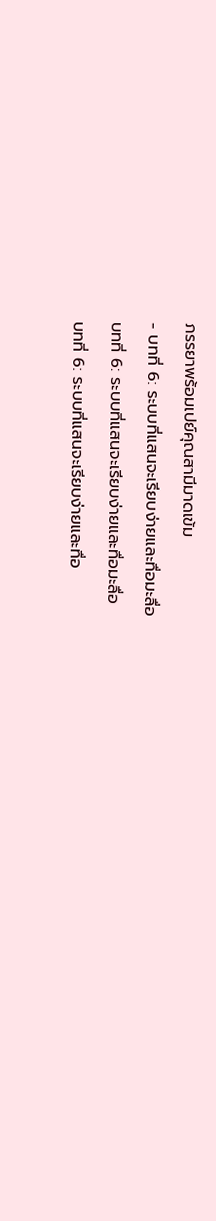ภรรยาพร้อมเปย์คุณสามีมาดเข้ม
- บทที่ 6: ระบบที่แสนจะเรียบง่ายและทื่อมะลื่อ
บทที่ 6: ระบบที่แสนจะเรียบง่ายและทื่อมะลื่อ
บทที่ 6: ระบบที่แสนจะเรียบง่ายและทื่อ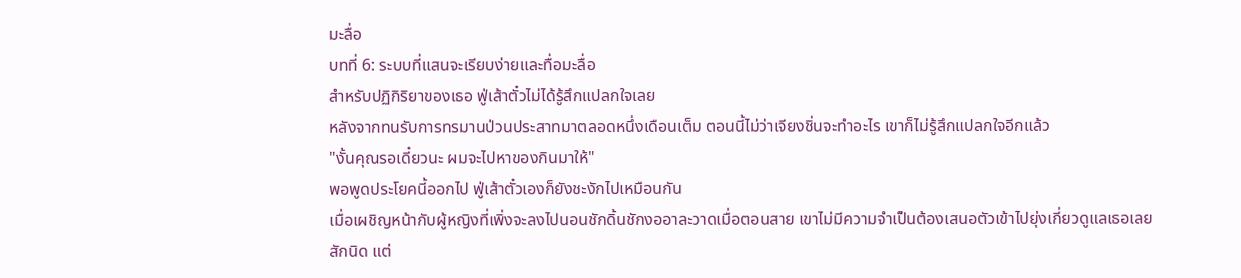มะลื่อ
บทที่ 6: ระบบที่แสนจะเรียบง่ายและทื่อมะลื่อ
สำหรับปฏิกิริยาของเธอ ฟู่เส้าตั๋วไม่ได้รู้สึกแปลกใจเลย
หลังจากทนรับการทรมานป่วนประสาทมาตลอดหนึ่งเดือนเต็ม ตอนนี้ไม่ว่าเจียงชิ่นจะทำอะไร เขาก็ไม่รู้สึกแปลกใจอีกแล้ว
"งั้นคุณรอเดี๋ยวนะ ผมจะไปหาของกินมาให้"
พอพูดประโยคนี้ออกไป ฟู่เส้าตั๋วเองก็ยังชะงักไปเหมือนกัน
เมื่อเผชิญหน้ากับผู้หญิงที่เพิ่งจะลงไปนอนชักดิ้นชักงออาละวาดเมื่อตอนสาย เขาไม่มีความจำเป็นต้องเสนอตัวเข้าไปยุ่งเกี่ยวดูแลเธอเลยสักนิด แต่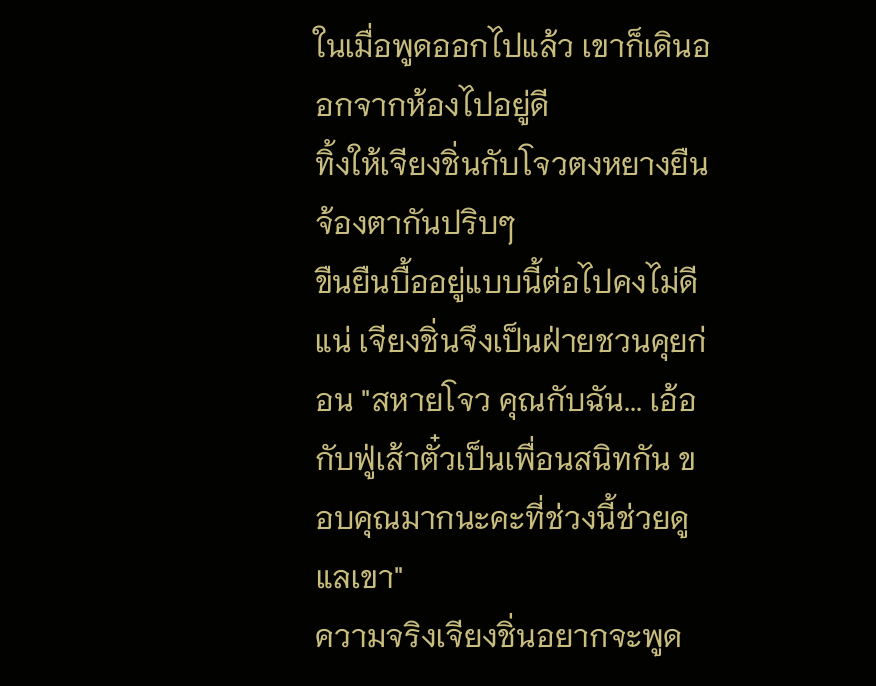ในเมื่อพูดออกไปแล้ว เขาก็เดินออกจากห้องไปอยู่ดี
ทิ้งให้เจียงชิ่นกับโจวตงหยางยืนจ้องตากันปริบๆ
ขืนยืนบื้ออยู่แบบนี้ต่อไปคงไม่ดีแน่ เจียงชิ่นจึงเป็นฝ่ายชวนคุยก่อน "สหายโจว คุณกับฉัน... เอ้อ กับฟู่เส้าตั๋วเป็นเพื่อนสนิทกัน ขอบคุณมากนะคะที่ช่วงนี้ช่วยดูแลเขา"
ความจริงเจียงชิ่นอยากจะพูด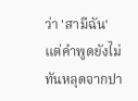ว่า 'สามีฉัน' แต่คำพูดยังไม่ทันหลุดจากปา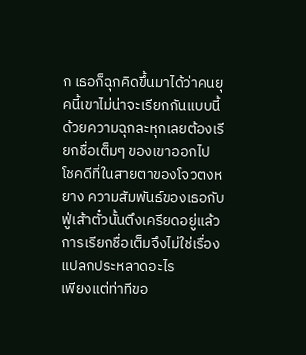ก เธอก็ฉุกคิดขึ้นมาได้ว่าคนยุคนี้เขาไม่น่าจะเรียกกันแบบนี้ ด้วยความฉุกละหุกเลยต้องเรียกชื่อเต็มๆ ของเขาออกไป
โชคดีที่ในสายตาของโจวตงหยาง ความสัมพันธ์ของเธอกับฟู่เส้าตั๋วนั้นตึงเครียดอยู่แล้ว การเรียกชื่อเต็มจึงไม่ใช่เรื่องแปลกประหลาดอะไร
เพียงแต่ท่าทีขอ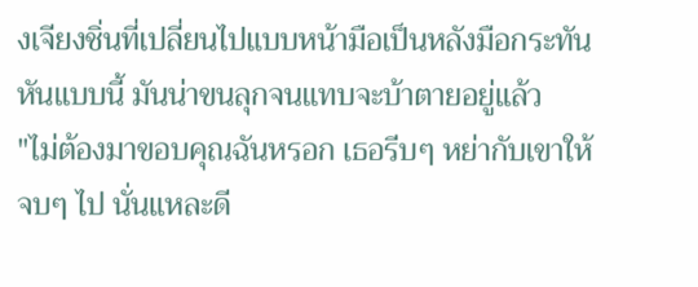งเจียงชิ่นที่เปลี่ยนไปแบบหน้ามือเป็นหลังมือกระทันหันแบบนี้ มันน่าขนลุกจนแทบจะบ้าตายอยู่แล้ว
"ไม่ต้องมาขอบคุณฉันหรอก เธอรีบๆ หย่ากับเขาให้จบๆ ไป นั่นแหละดี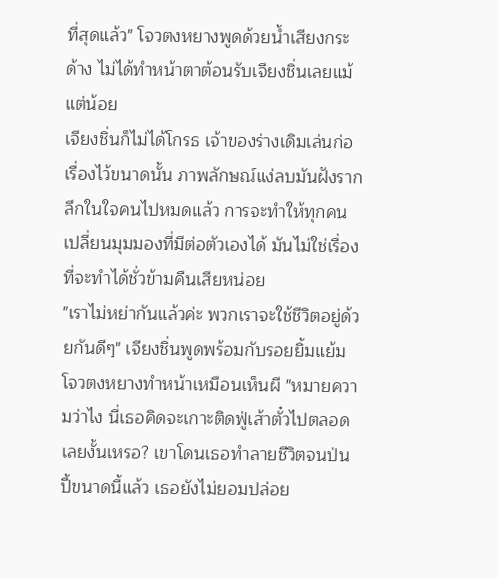ที่สุดแล้ว" โจวตงหยางพูดด้วยน้ำเสียงกระด้าง ไม่ได้ทำหน้าตาต้อนรับเจียงชิ่นเลยแม้แต่น้อย
เจียงชิ่นก็ไม่ได้โกรธ เจ้าของร่างเดิมเล่นก่อเรื่องไว้ขนาดนั้น ภาพลักษณ์แง่ลบมันฝังรากลึกในใจคนไปหมดแล้ว การจะทำให้ทุกคนเปลี่ยนมุมมองที่มีต่อตัวเองได้ มันไม่ใช่เรื่องที่จะทำได้ชั่วข้ามคืนเสียหน่อย
"เราไม่หย่ากันแล้วค่ะ พวกเราจะใช้ชีวิตอยู่ด้วยกันดีๆ" เจียงชิ่นพูดพร้อมกับรอยยิ้มแย้ม
โจวตงหยางทำหน้าเหมือนเห็นผี "หมายความว่าไง นี่เธอคิดจะเกาะติดฟู่เส้าตั๋วไปตลอดเลยงั้นเหรอ? เขาโดนเธอทำลายชีวิตจนป่นปี้ขนาดนี้แล้ว เธอยังไม่ยอมปล่อย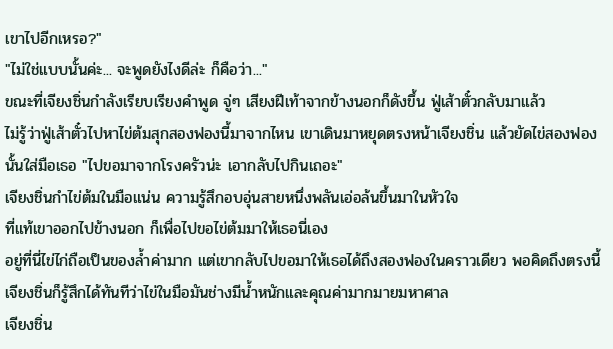เขาไปอีกเหรอ?"
"ไม่ใช่แบบนั้นค่ะ... จะพูดยังไงดีล่ะ ก็คือว่า..."
ขณะที่เจียงชิ่นกำลังเรียบเรียงคำพูด จู่ๆ เสียงฝีเท้าจากข้างนอกก็ดังขึ้น ฟู่เส้าตั๋วกลับมาแล้ว
ไม่รู้ว่าฟู่เส้าตั๋วไปหาไข่ต้มสุกสองฟองนี้มาจากไหน เขาเดินมาหยุดตรงหน้าเจียงชิ่น แล้วยัดไข่สองฟองนั้นใส่มือเธอ "ไปขอมาจากโรงครัวน่ะ เอากลับไปกินเถอะ"
เจียงชิ่นกำไข่ต้มในมือแน่น ความรู้สึกอบอุ่นสายหนึ่งพลันเอ่อล้นขึ้นมาในหัวใจ
ที่แท้เขาออกไปข้างนอก ก็เพื่อไปขอไข่ต้มมาให้เธอนี่เอง
อยู่ที่นี่ไข่ไก่ถือเป็นของล้ำค่ามาก แต่เขากลับไปขอมาให้เธอได้ถึงสองฟองในคราวเดียว พอคิดถึงตรงนี้ เจียงชิ่นก็รู้สึกได้ทันทีว่าไข่ในมือมันช่างมีน้ำหนักและคุณค่ามากมายมหาศาล
เจียงชิ่น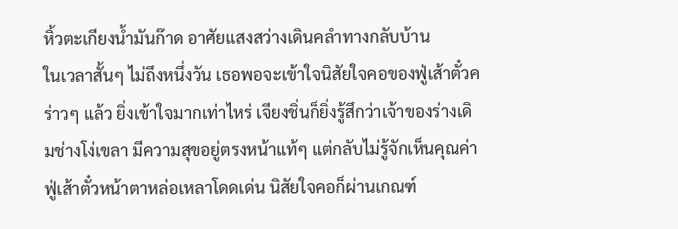หิ้วตะเกียงน้ำมันก๊าด อาศัยแสงสว่างเดินคลำทางกลับบ้าน
ในเวลาสั้นๆ ไม่ถึงหนึ่งวัน เธอพอจะเข้าใจนิสัยใจคอของฟู่เส้าตั๋วคร่าวๆ แล้ว ยิ่งเข้าใจมากเท่าไหร่ เจียงชิ่นก็ยิ่งรู้สึกว่าเจ้าของร่างเดิมช่างโง่เขลา มีความสุขอยู่ตรงหน้าแท้ๆ แต่กลับไม่รู้จักเห็นคุณค่า
ฟู่เส้าตั๋วหน้าตาหล่อเหลาโดดเด่น นิสัยใจคอก็ผ่านเกณฑ์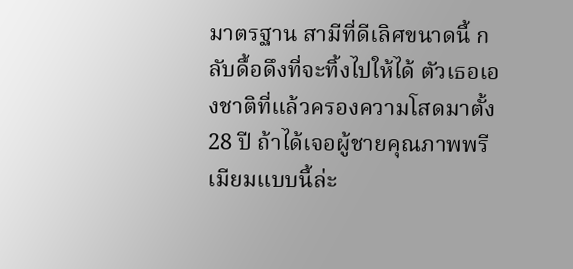มาตรฐาน สามีที่ดีเลิศขนาดนี้ กลับดื้อดึงที่จะทิ้งไปให้ได้ ตัวเธอเองชาติที่แล้วครองความโสดมาตั้ง 28 ปี ถ้าได้เจอผู้ชายคุณภาพพรีเมียมแบบนี้ล่ะ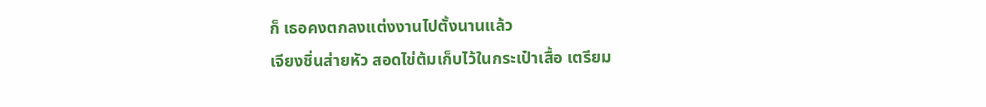ก็ เธอคงตกลงแต่งงานไปตั้งนานแล้ว
เจียงชิ่นส่ายหัว สอดไข่ต้มเก็บไว้ในกระเป๋าเสื้อ เตรียม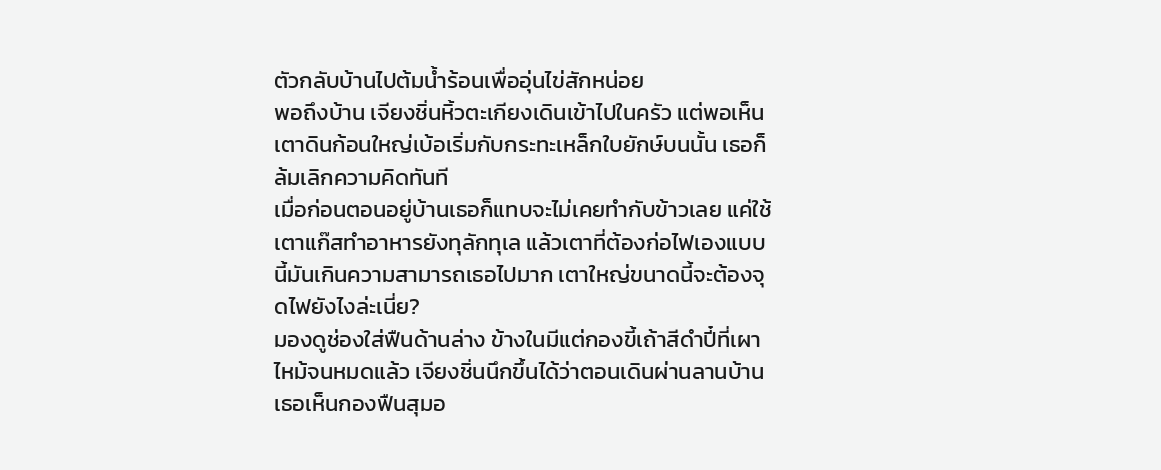ตัวกลับบ้านไปต้มน้ำร้อนเพื่ออุ่นไข่สักหน่อย
พอถึงบ้าน เจียงชิ่นหิ้วตะเกียงเดินเข้าไปในครัว แต่พอเห็นเตาดินก้อนใหญ่เบ้อเริ่มกับกระทะเหล็กใบยักษ์บนนั้น เธอก็ล้มเลิกความคิดทันที
เมื่อก่อนตอนอยู่บ้านเธอก็แทบจะไม่เคยทำกับข้าวเลย แค่ใช้เตาแก๊สทำอาหารยังทุลักทุเล แล้วเตาที่ต้องก่อไฟเองแบบนี้มันเกินความสามารถเธอไปมาก เตาใหญ่ขนาดนี้จะต้องจุดไฟยังไงล่ะเนี่ย?
มองดูช่องใส่ฟืนด้านล่าง ข้างในมีแต่กองขี้เถ้าสีดำปี๋ที่เผาไหม้จนหมดแล้ว เจียงชิ่นนึกขึ้นได้ว่าตอนเดินผ่านลานบ้าน เธอเห็นกองฟืนสุมอ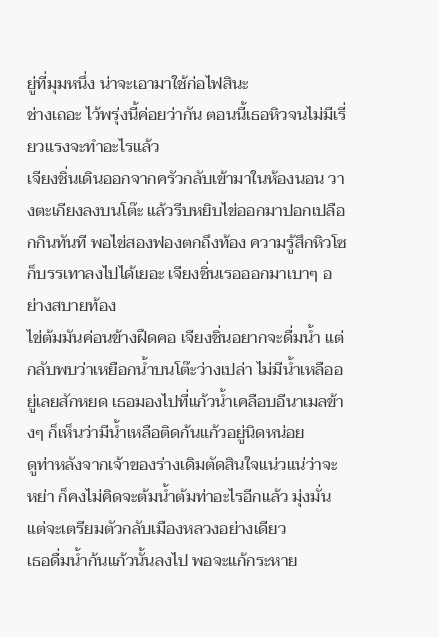ยู่ที่มุมหนึ่ง น่าจะเอามาใช้ก่อไฟสินะ
ช่างเถอะ ไว้พรุ่งนี้ค่อยว่ากัน ตอนนี้เธอหิวจนไม่มีเรี่ยวแรงจะทำอะไรแล้ว
เจียงชิ่นเดินออกจากครัวกลับเข้ามาในห้องนอน วางตะเกียงลงบนโต๊ะ แล้วรีบหยิบไข่ออกมาปอกเปลือกกินทันที พอไข่สองฟองตกถึงท้อง ความรู้สึกหิวโซก็บรรเทาลงไปได้เยอะ เจียงชิ่นเรอออกมาเบาๆ อย่างสบายท้อง
ไข่ต้มมันค่อนข้างฝืดคอ เจียงชิ่นอยากจะดื่มน้ำ แต่กลับพบว่าเหยือกน้ำบนโต๊ะว่างเปล่า ไม่มีน้ำเหลืออยู่เลยสักหยด เธอมองไปที่แก้วน้ำเคลือบอีนาเมลข้างๆ ก็เห็นว่ามีน้ำเหลือติดก้นแก้วอยู่นิดหน่อย
ดูท่าหลังจากเจ้าของร่างเดิมตัดสินใจแน่วแน่ว่าจะหย่า ก็คงไม่คิดจะต้มน้ำต้มท่าอะไรอีกแล้ว มุ่งมั่นแต่จะเตรียมตัวกลับเมืองหลวงอย่างเดียว
เธอดื่มน้ำก้นแก้วนั้นลงไป พอจะแก้กระหาย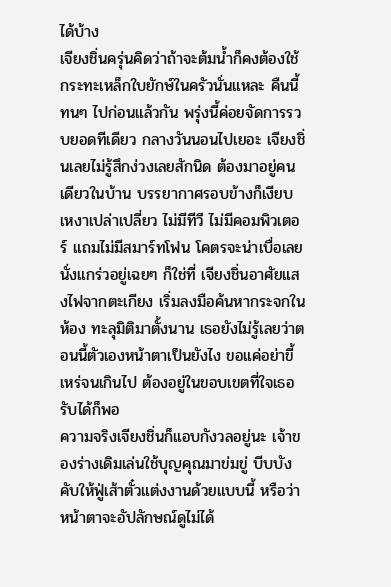ได้บ้าง
เจียงชิ่นครุ่นคิดว่าถ้าจะต้มน้ำก็คงต้องใช้กระทะเหล็กใบยักษ์ในครัวนั่นแหละ คืนนี้ทนๆ ไปก่อนแล้วกัน พรุ่งนี้ค่อยจัดการรวบยอดทีเดียว กลางวันนอนไปเยอะ เจียงชิ่นเลยไม่รู้สึกง่วงเลยสักนิด ต้องมาอยู่คนเดียวในบ้าน บรรยากาศรอบข้างก็เงียบเหงาเปล่าเปลี่ยว ไม่มีทีวี ไม่มีคอมพิวเตอร์ แถมไม่มีสมาร์ทโฟน โคตรจะน่าเบื่อเลย
นั่งแกร่วอยู่เฉยๆ ก็ใช่ที่ เจียงชิ่นอาศัยแสงไฟจากตะเกียง เริ่มลงมือค้นหากระจกในห้อง ทะลุมิติมาตั้งนาน เธอยังไม่รู้เลยว่าตอนนี้ตัวเองหน้าตาเป็นยังไง ขอแค่อย่าขี้เหร่จนเกินไป ต้องอยู่ในขอบเขตที่ใจเธอรับได้ก็พอ
ความจริงเจียงชิ่นก็แอบกังวลอยู่นะ เจ้าของร่างเดิมเล่นใช้บุญคุณมาข่มขู่ บีบบังคับให้ฟู่เส้าตั๋วแต่งงานด้วยแบบนี้ หรือว่าหน้าตาจะอัปลักษณ์ดูไม่ได้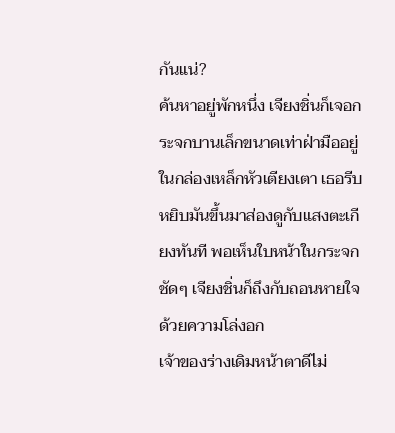กันแน่?
ค้นหาอยู่พักหนึ่ง เจียงชิ่นก็เจอกระจกบานเล็กขนาดเท่าฝ่ามืออยู่ในกล่องเหล็กหัวเตียงเตา เธอรีบหยิบมันขึ้นมาส่องดูกับแสงตะเกียงทันที พอเห็นใบหน้าในกระจกชัดๆ เจียงชิ่นก็ถึงกับถอนหายใจด้วยความโล่งอก
เจ้าของร่างเดิมหน้าตาดีไม่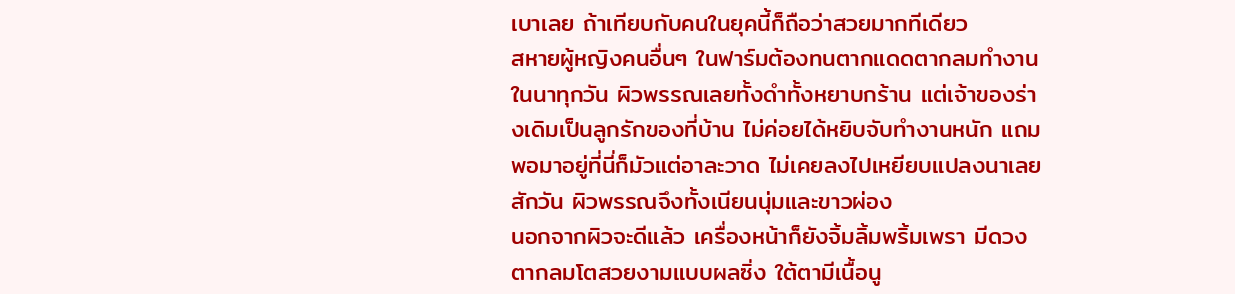เบาเลย ถ้าเทียบกับคนในยุคนี้ก็ถือว่าสวยมากทีเดียว
สหายผู้หญิงคนอื่นๆ ในฟาร์มต้องทนตากแดดตากลมทำงานในนาทุกวัน ผิวพรรณเลยทั้งดำทั้งหยาบกร้าน แต่เจ้าของร่างเดิมเป็นลูกรักของที่บ้าน ไม่ค่อยได้หยิบจับทำงานหนัก แถมพอมาอยู่ที่นี่ก็มัวแต่อาละวาด ไม่เคยลงไปเหยียบแปลงนาเลยสักวัน ผิวพรรณจึงทั้งเนียนนุ่มและขาวผ่อง
นอกจากผิวจะดีแล้ว เครื่องหน้าก็ยังจิ้มลิ้มพริ้มเพรา มีดวงตากลมโตสวยงามแบบผลซิ่ง ใต้ตามีเนื้อนู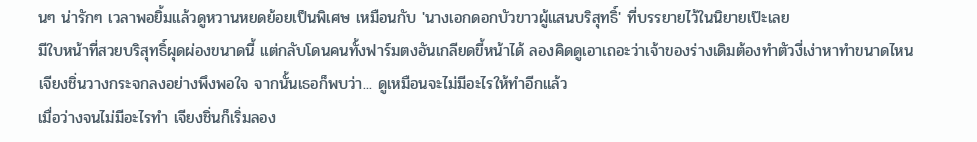นๆ น่ารักๆ เวลาพอยิ้มแล้วดูหวานหยดย้อยเป็นพิเศษ เหมือนกับ 'นางเอกดอกบัวขาวผู้แสนบริสุทธิ์' ที่บรรยายไว้ในนิยายเป๊ะเลย
มีใบหน้าที่สวยบริสุทธิ์ผุดผ่องขนาดนี้ แต่กลับโดนคนทั้งฟาร์มตงอันเกลียดขี้หน้าได้ ลองคิดดูเอาเถอะว่าเจ้าของร่างเดิมต้องทำตัวงี่เง่าหาทำขนาดไหน
เจียงชิ่นวางกระจกลงอย่างพึงพอใจ จากนั้นเธอก็พบว่า... ดูเหมือนจะไม่มีอะไรให้ทำอีกแล้ว
เมื่อว่างจนไม่มีอะไรทำ เจียงชิ่นก็เริ่มลอง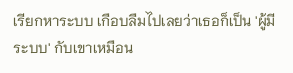เรียกหาระบบ เกือบลืมไปเลยว่าเธอก็เป็น 'ผู้มีระบบ' กับเขาเหมือน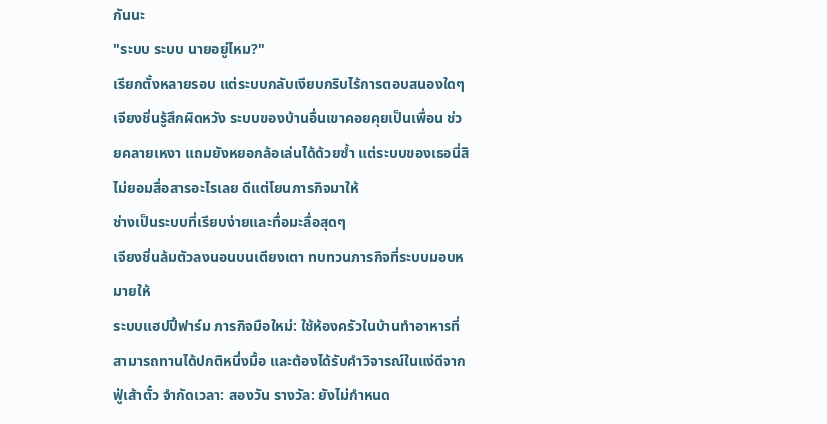กันนะ
"ระบบ ระบบ นายอยู่ไหม?"
เรียกตั้งหลายรอบ แต่ระบบกลับเงียบกริบไร้การตอบสนองใดๆ
เจียงชิ่นรู้สึกผิดหวัง ระบบของบ้านอื่นเขาคอยคุยเป็นเพื่อน ช่วยคลายเหงา แถมยังหยอกล้อเล่นได้ด้วยซ้ำ แต่ระบบของเธอนี่สิ ไม่ยอมสื่อสารอะไรเลย ดีแต่โยนภารกิจมาให้
ช่างเป็นระบบที่เรียบง่ายและทื่อมะลื่อสุดๆ
เจียงชิ่นล้มตัวลงนอนบนเตียงเตา ทบทวนภารกิจที่ระบบมอบหมายให้
ระบบแฮปปี้ฟาร์ม ภารกิจมือใหม่: ใช้ห้องครัวในบ้านทำอาหารที่สามารถทานได้ปกติหนึ่งมื้อ และต้องได้รับคำวิจารณ์ในแง่ดีจากฟู่เส้าตั๋ว จำกัดเวลา: สองวัน รางวัล: ยังไม่กำหนด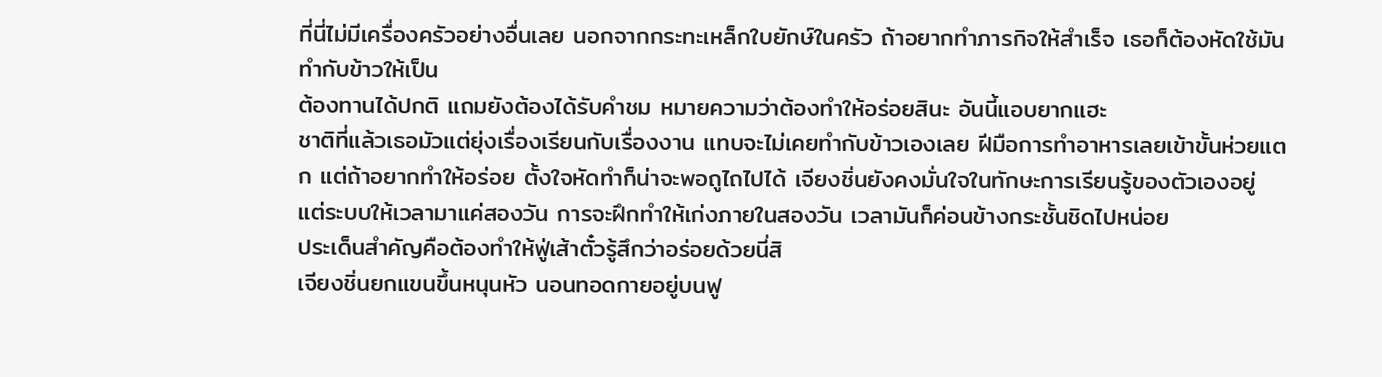ที่นี่ไม่มีเครื่องครัวอย่างอื่นเลย นอกจากกระทะเหล็กใบยักษ์ในครัว ถ้าอยากทำภารกิจให้สำเร็จ เธอก็ต้องหัดใช้มันทำกับข้าวให้เป็น
ต้องทานได้ปกติ แถมยังต้องได้รับคำชม หมายความว่าต้องทำให้อร่อยสินะ อันนี้แอบยากแฮะ
ชาติที่แล้วเธอมัวแต่ยุ่งเรื่องเรียนกับเรื่องงาน แทบจะไม่เคยทำกับข้าวเองเลย ฝีมือการทำอาหารเลยเข้าขั้นห่วยแตก แต่ถ้าอยากทำให้อร่อย ตั้งใจหัดทำก็น่าจะพอถูไถไปได้ เจียงชิ่นยังคงมั่นใจในทักษะการเรียนรู้ของตัวเองอยู่
แต่ระบบให้เวลามาแค่สองวัน การจะฝึกทำให้เก่งภายในสองวัน เวลามันก็ค่อนข้างกระชั้นชิดไปหน่อย
ประเด็นสำคัญคือต้องทำให้ฟู่เส้าตั๋วรู้สึกว่าอร่อยด้วยนี่สิ
เจียงชิ่นยกแขนขึ้นหนุนหัว นอนทอดกายอยู่บนฟู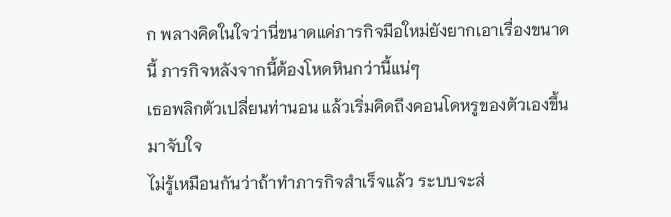ก พลางคิดในใจว่านี่ขนาดแค่ภารกิจมือใหม่ยังยากเอาเรื่องขนาดนี้ ภารกิจหลังจากนี้ต้องโหดหินกว่านี้แน่ๆ
เธอพลิกตัวเปลี่ยนท่านอน แล้วเริ่มคิดถึงคอนโดหรูของตัวเองขึ้นมาจับใจ
ไม่รู้เหมือนกันว่าถ้าทำภารกิจสำเร็จแล้ว ระบบจะส่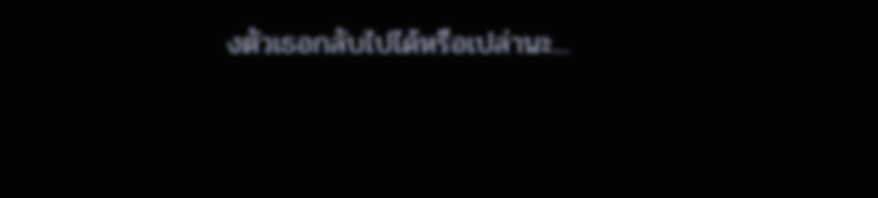งตัวเธอกลับไปได้หรือเปล่านะ...